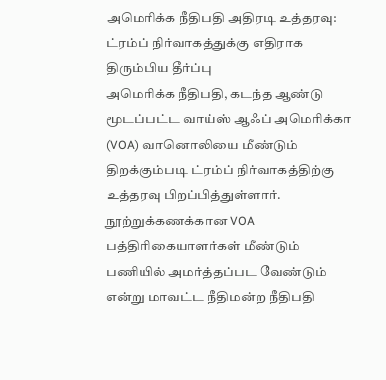அமெரிக்க நீதிபதி அதிரடி உத்தரவு: ட்ரம்ப் நிர்வாகத்துக்கு எதிராக திரும்பிய தீர்ப்பு
அமெரிக்க நீதிபதி, கடந்த ஆண்டு மூடப்பட்ட வாய்ஸ் ஆஃப் அமெரிக்கா (VOA) வானொலியை மீண்டும் திறக்கும்படி ட்ரம்ப் நிர்வாகத்திற்கு உத்தரவு பிறப்பித்துள்ளார்.
நூற்றுக்கணக்கான VOA பத்திரிகையாளர்கள் மீண்டும் பணியில் அமர்த்தப்பட வேண்டும் என்று மாவட்ட நீதிமன்ற நீதிபதி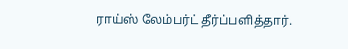ராய்ஸ் லேம்பர்ட் தீர்ப்பளித்தார்.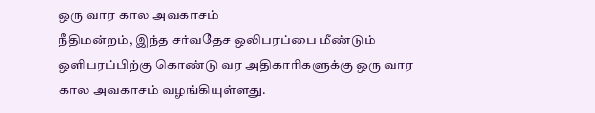ஒரு வார கால அவகாசம்
நீதிமன்றம், இந்த சர்வதேச ஒலிபரப்பை மீண்டும் ஒளிபரப்பிற்கு கொண்டு வர அதிகாரிகளுக்கு ஒரு வார கால அவகாசம் வழங்கியுள்ளது.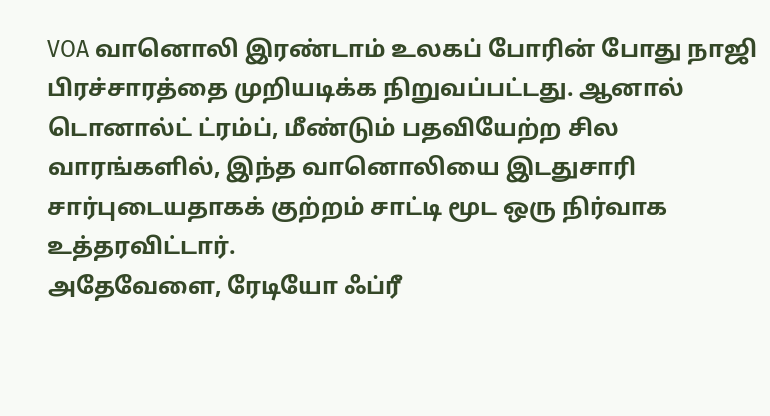VOA வானொலி இரண்டாம் உலகப் போரின் போது நாஜி பிரச்சாரத்தை முறியடிக்க நிறுவப்பட்டது. ஆனால் டொனால்ட் ட்ரம்ப், மீண்டும் பதவியேற்ற சில வாரங்களில், இந்த வானொலியை இடதுசாரி சார்புடையதாகக் குற்றம் சாட்டி மூட ஒரு நிர்வாக உத்தரவிட்டார்.
அதேவேளை, ரேடியோ ஃப்ரீ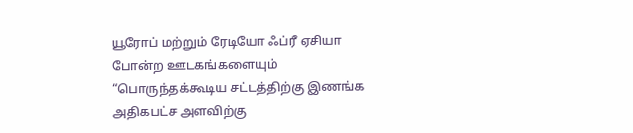யூரோப் மற்றும் ரேடியோ ஃப்ரீ ஏசியா போன்ற ஊடகங்களையும் “பொருந்தக்கூடிய சட்டத்திற்கு இணங்க அதிகபட்ச அளவிற்கு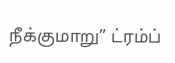நீக்குமாறு” ட்ரம்ப்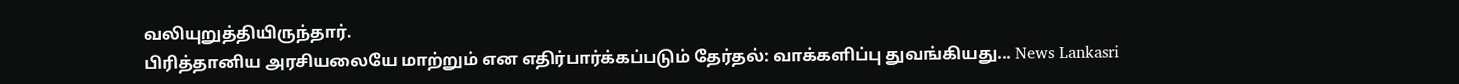வலியுறுத்தியிருந்தார்.
பிரித்தானிய அரசியலையே மாற்றும் என எதிர்பார்க்கப்படும் தேர்தல்: வாக்களிப்பு துவங்கியது... News Lankasri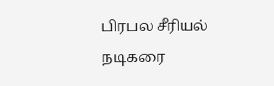பிரபல சீரியல் நடிகரை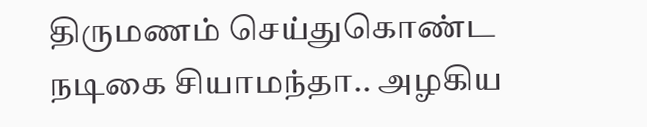திருமணம் செய்துகொண்ட நடிகை சியாமந்தா.. அழகிய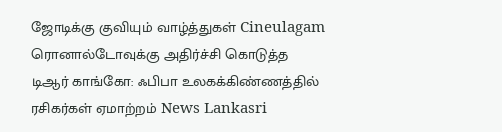ஜோடிக்கு குவியும் வாழ்த்துகள் Cineulagam
ரொனால்டோவுக்கு அதிர்ச்சி கொடுத்த டிஆர் காங்கோ: ஃபிபா உலகக்கிண்ணத்தில் ரசிகர்கள் ஏமாற்றம் News Lankasri